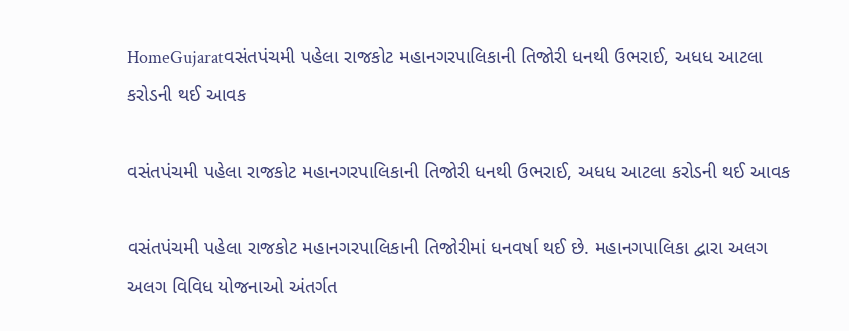HomeGujaratવસંતપંચમી પહેલા રાજકોટ મહાનગરપાલિકાની તિજોરી ધનથી ઉભરાઈ, અધધ આટલા કરોડની થઈ આવક

વસંતપંચમી પહેલા રાજકોટ મહાનગરપાલિકાની તિજોરી ધનથી ઉભરાઈ, અધધ આટલા કરોડની થઈ આવક

વસંતપંચમી પહેલા રાજકોટ મહાનગરપાલિકાની તિજોરીમાં ધનવર્ષા થઈ છે. મહાનગપાલિકા દ્વારા અલગ અલગ વિવિધ યોજનાઓ અંતર્ગત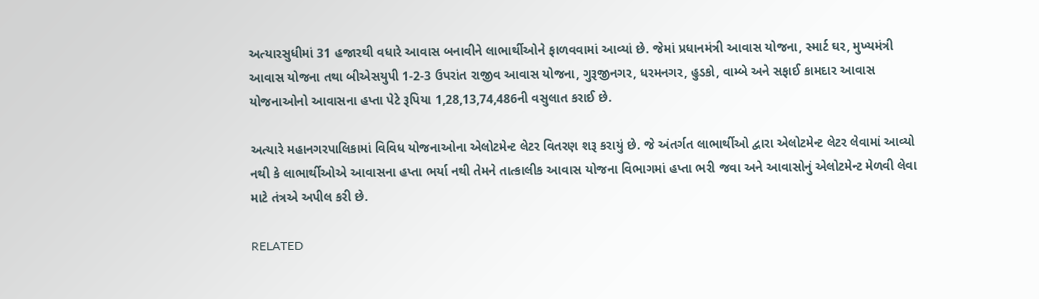અત્યારસુધીમાં 31 હજારથી વધારે આવાસ બનાવીને લાભાર્થીઓને ફાળવવામાં આવ્યાં છે. જેમાં પ્રધાનમંત્રી આવાસ યોજના, સ્માર્ટ ઘર, મુખ્યમંત્રી આવાસ યોજના તથા બીએસયુપી 1-2-3 ઉપરાંત રાજીવ આવાસ યોજના, ગુરૂજીનગર, ધરમનગર, હુડકો, વામ્બે અને સફાઈ કામદાર આવાસ યોજનાઓનો આવાસના હપ્તા પેટે રૂપિયા 1,28,13,74,486ની વસુલાત કરાઈ છે.

અત્યારે મહાનગરપાલિકામાં વિવિધ યોજનાઓના એલોટમેન્ટ લેટર વિતરણ શરૂ કરાયું છે. જે અંતર્ગત લાભાર્થીઓ દ્વારા એલોટમેન્ટ લેટર લેવામાં આવ્યો નથી કે લાભાર્થીઓએ આવાસના હપ્તા ભર્યા નથી તેમને તાત્કાલીક આવાસ યોજના વિભાગમાં હપ્તા ભરી જવા અને આવાસોનું એલોટમેન્ટ મેળવી લેવા માટે તંત્રએ અપીલ કરી છે.

RELATED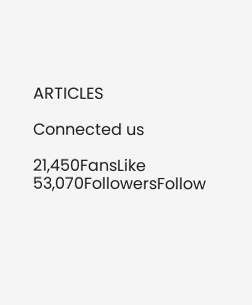ARTICLES

Connected us

21,450FansLike
53,070FollowersFollow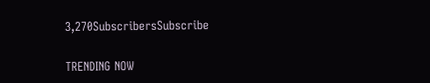3,270SubscribersSubscribe

TRENDING NOW